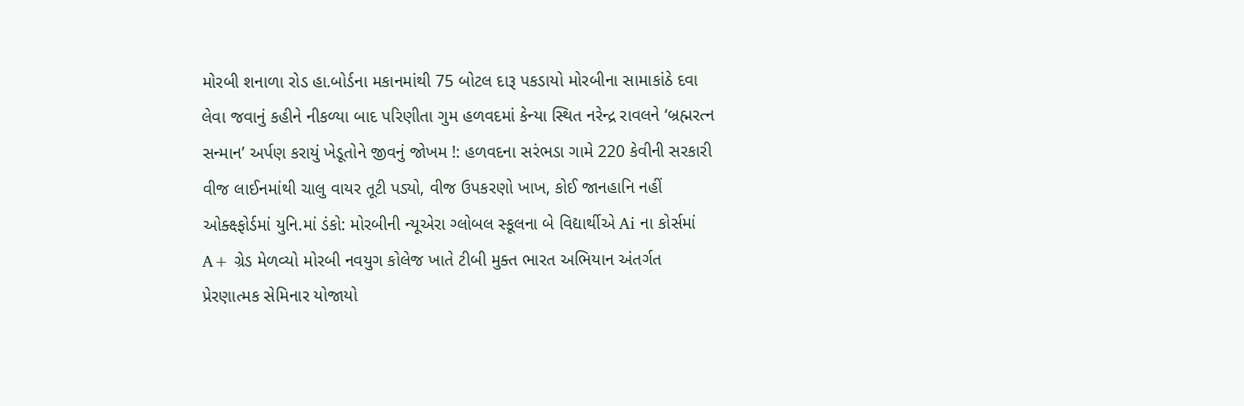મોરબી શનાળા રોડ હા.બોર્ડના મકાનમાંથી 75 બોટલ દારૂ પકડાયો મોરબીના સામાકાંઠે દવા લેવા જવાનું કહીને નીકળ્યા બાદ પરિણીતા ગુમ હળવદમાં કેન્યા સ્થિત નરેન્દ્ર રાવલને ‘બ્રહ્મરત્ન સન્માન’ અર્પણ કરાયું ખેડૂતોને જીવનું જોખમ !: હળવદના સરંભડા ગામે 220 કેવીની સરકારી વીજ લાઈનમાંથી ચાલુ વાયર તૂટી પડ્યો, વીજ ઉપકરણો ખાખ, કોઈ જાનહાનિ નહીં ઓક્ક્ષ્ફોર્ડમાં યુનિ.માં ડંકો: મોરબીની ન્યૂએરા ગ્લોબલ સ્કૂલના બે વિદ્યાર્થીએ Ai ના કોર્સમાં A+ ગ્રેડ મેળવ્યો મોરબી નવયુગ કોલેજ ખાતે ટીબી મુક્ત ભારત અભિયાન અંતર્ગત પ્રેરણાત્મક સેમિનાર યોજાયો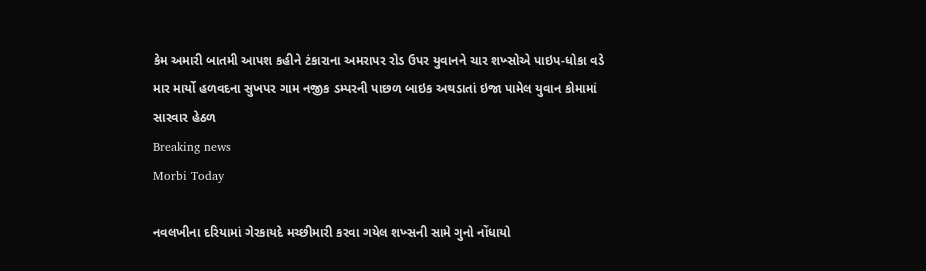કેમ અમારી બાતમી આપશ કહીને ટંકારાના અમરાપર રોડ ઉપર યુવાનને ચાર શખ્સોએ પાઇપ-ધોકા વડે માર માર્યો હળવદના સુખપર ગામ નજીક ડમ્પરની પાછળ બાઇક અથડાતાં ઇજા પામેલ યુવાન કોમામાં સારવાર હેઠળ
Breaking news
Morbi Today

નવલખીના દરિયામાં ગેરકાયદે મચ્છીમારી કરવા ગયેલ શખ્સની સામે ગુનો નોંધાયો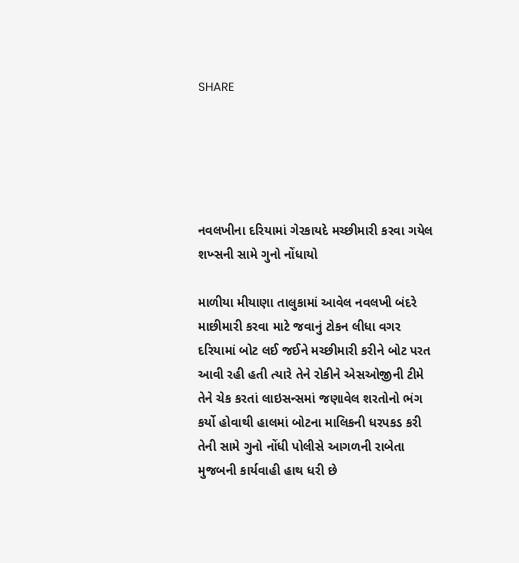SHARE





નવલખીના દરિયામાં ગેરકાયદે મચ્છીમારી કરવા ગયેલ શખ્સની સામે ગુનો નોંધાયો

માળીયા મીયાણા તાલુકામાં આવેલ નવલખી બંદરે માછીમારી કરવા માટે જવાનું ટોકન લીધા વગર દરિયામાં બોટ લઈ જઈને મચ્છીમારી કરીને બોટ પરત આવી રહી હતી ત્યારે તેને રોકીને એસઓજીની ટીમે તેને ચેક કરતાં લાઇસન્સમાં જણાવેલ શરતોનો ભંગ કર્યો હોવાથી હાલમાં બોટના માલિકની ધરપકડ કરી તેની સામે ગુનો નોંધી પોલીસે આગળની રાબેતા મુજબની કાર્યવાહી હાથ ધરી છે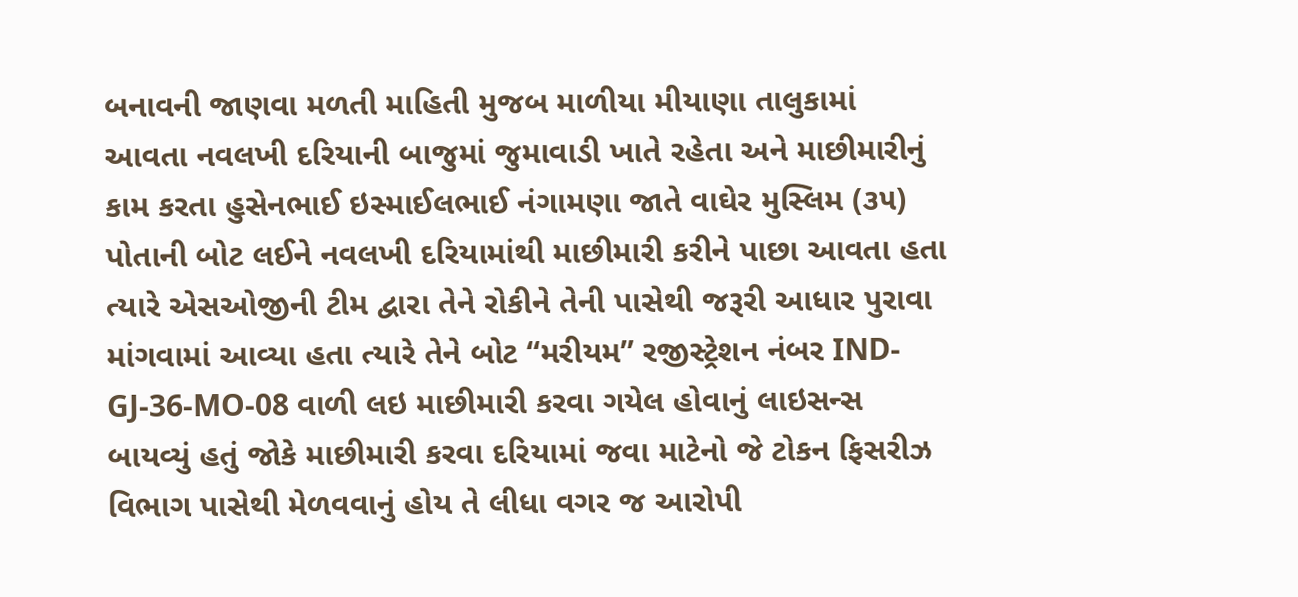બનાવની જાણવા મળતી માહિતી મુજબ માળીયા મીયાણા તાલુકામાં આવતા નવલખી દરિયાની બાજુમાં જુમાવાડી ખાતે રહેતા અને માછીમારીનું કામ કરતા હુસેનભાઈ ઇસ્માઈલભાઈ નંગામણા જાતે વાઘેર મુસ્લિમ (૩૫) પોતાની બોટ લઈને નવલખી દરિયામાંથી માછીમારી કરીને પાછા આવતા હતા ત્યારે એસઓજીની ટીમ દ્વારા તેને રોકીને તેની પાસેથી જરૂરી આધાર પુરાવા માંગવામાં આવ્યા હતા ત્યારે તેને બોટ “મરીયમ” રજીસ્ટ્રેશન નંબર IND-GJ-36-MO-08 વાળી લઇ માછીમારી કરવા ગયેલ હોવાનું લાઇસન્સ બાયવ્યું હતું જોકે માછીમારી કરવા દરિયામાં જવા માટેનો જે ટોકન ફિસરીઝ વિભાગ પાસેથી મેળવવાનું હોય તે લીધા વગર જ આરોપી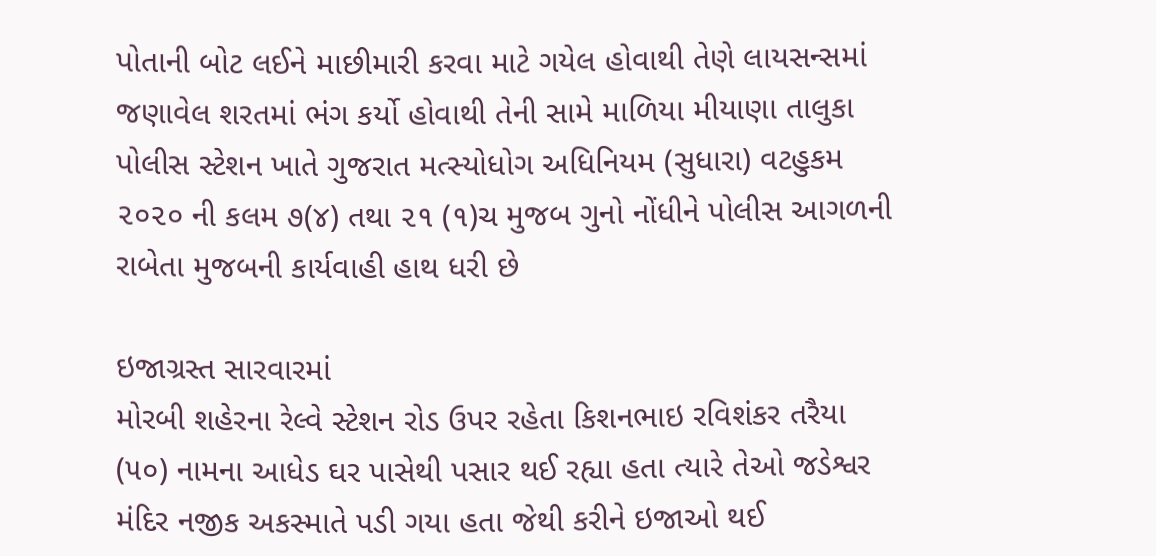પોતાની બોટ લઈને માછીમારી કરવા માટે ગયેલ હોવાથી તેણે લાયસન્સમાં જણાવેલ શરતમાં ભંગ કર્યો હોવાથી તેની સામે માળિયા મીયાણા તાલુકા પોલીસ સ્ટેશન ખાતે ગુજરાત મત્સ્યોધોગ અધિનિયમ (સુધારા) વટહુકમ ૨૦૨૦ ની કલમ ૭(૪) તથા ૨૧ (૧)ચ મુજબ ગુનો નોંધીને પોલીસ આગળની રાબેતા મુજબની કાર્યવાહી હાથ ધરી છે

ઇજાગ્રસ્ત સારવારમાં
મોરબી શહેરના રેલ્વે સ્ટેશન રોડ ઉપર રહેતા કિશનભાઇ રવિશંકર તરૈયા (૫૦) નામના આધેડ ઘર પાસેથી પસાર થઈ રહ્યા હતા ત્યારે તેઓ જડેશ્વર મંદિર નજીક અકસ્માતે પડી ગયા હતા જેથી કરીને ઇજાઓ થઈ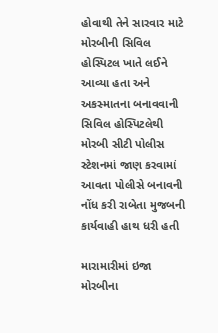હોવાથી તેને સારવાર માટે મોરબીની સિવિલ હોસ્પિટલ ખાતે લઈને આવ્યા હતા અને અકસ્માતના બનાવવાની સિવિલ હોસ્પિટલેથી મોરબી સીટી પોલીસ સ્ટેશનમાં જાણ કરવામાં આવતા પોલીસે બનાવની નોંધ કરી રાબેતા મુજબની કાર્યવાહી હાથ ધરી હતી

મારામારીમાં ઇજા
મોરબીના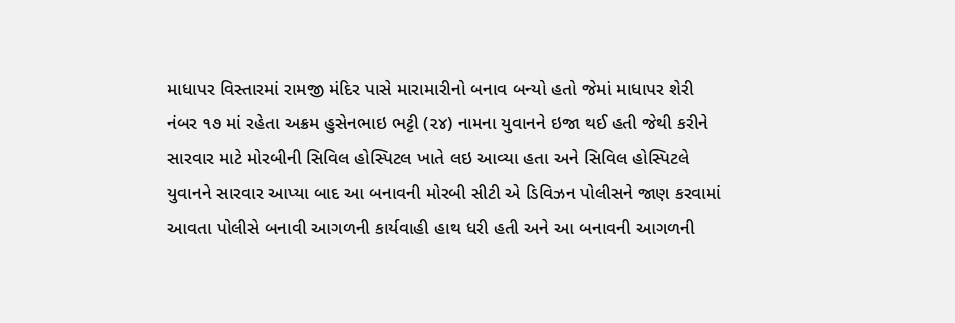માધાપર વિસ્તારમાં રામજી મંદિર પાસે મારામારીનો બનાવ બન્યો હતો જેમાં માધાપર શેરી નંબર ૧૭ માં રહેતા અક્રમ હુસેનભાઇ ભટ્ટી (૨૪) નામના યુવાનને ઇજા થઈ હતી જેથી કરીને સારવાર માટે મોરબીની સિવિલ હોસ્પિટલ ખાતે લઇ આવ્યા હતા અને સિવિલ હોસ્પિટલે યુવાનને સારવાર આપ્યા બાદ આ બનાવની મોરબી સીટી એ ડિવિઝન પોલીસને જાણ કરવામાં આવતા પોલીસે બનાવી આગળની કાર્યવાહી હાથ ધરી હતી અને આ બનાવની આગળની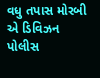વધુ તપાસ મોરબી એ ડિવિઝન પોલીસ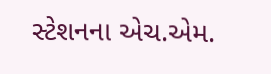સ્ટેશનના એચ.એમ.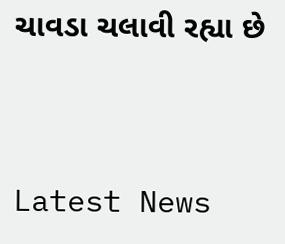ચાવડા ચલાવી રહ્યા છે




Latest News